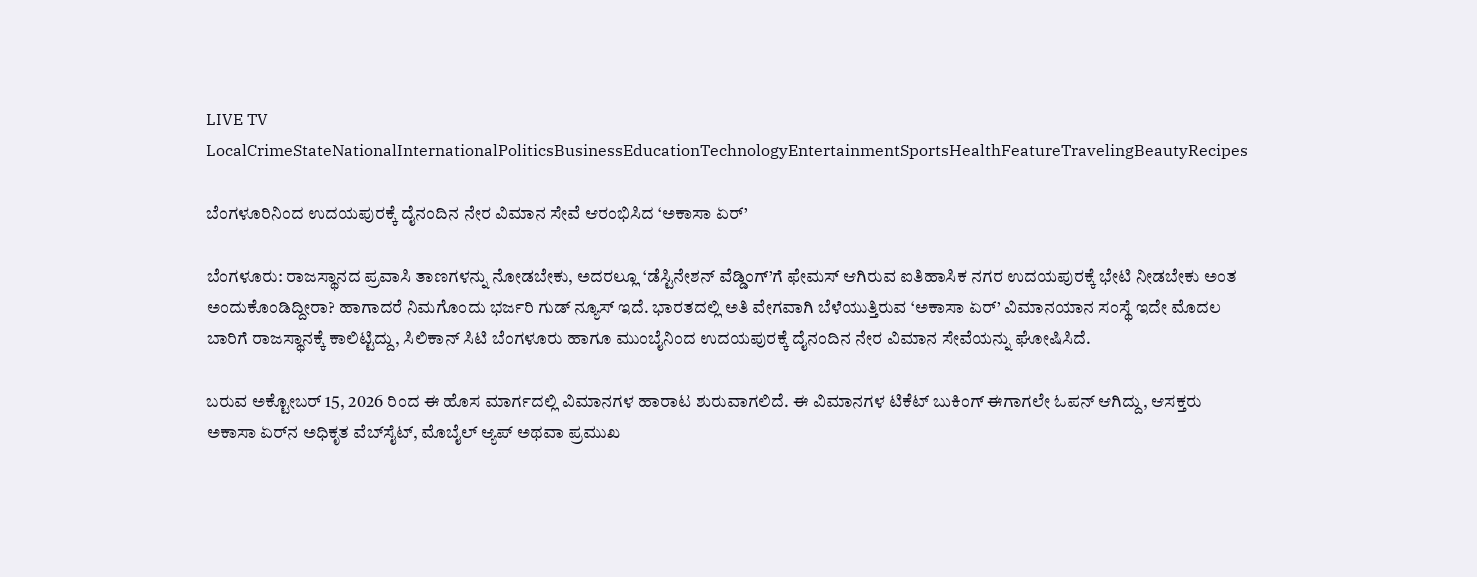LIVE TV LocalCrimeStateNationalInternationalPoliticsBusinessEducationTechnologyEntertainmentSportsHealthFeatureTravelingBeautyRecipes

ಬೆಂಗಳೂರಿನಿಂದ ಉದಯಪುರಕ್ಕೆ ದೈನಂದಿನ ನೇರ ವಿಮಾನ ಸೇವೆ ಆರಂಭಿಸಿದ ‘ಅಕಾಸಾ ಏರ್’

ಬೆಂಗಳೂರು: ರಾಜಸ್ಥಾನದ ಪ್ರವಾಸಿ ತಾಣಗಳನ್ನು ನೋಡಬೇಕು, ಅದರಲ್ಲೂ ‘ಡೆಸ್ಟಿನೇಶನ್ ವೆಡ್ಡಿಂಗ್’ಗೆ ಫೇಮಸ್ ಆಗಿರುವ ಐತಿಹಾಸಿಕ ನಗರ ಉದಯಪುರಕ್ಕೆ ಭೇಟಿ ನೀಡಬೇಕು ಅಂತ ಅಂದುಕೊಂಡಿದ್ದೀರಾ? ಹಾಗಾದರೆ ನಿಮಗೊಂದು ಭರ್ಜರಿ ಗುಡ್ ನ್ಯೂಸ್ ಇದೆ. ಭಾರತದಲ್ಲಿ ಅತಿ ವೇಗವಾಗಿ ಬೆಳೆಯುತ್ತಿರುವ ‘ಅಕಾಸಾ ಏರ್’ ವಿಮಾನಯಾನ ಸಂಸ್ಥೆ ಇದೇ ಮೊದಲ ಬಾರಿಗೆ ರಾಜಸ್ಥಾನಕ್ಕೆ ಕಾಲಿಟ್ಟಿದ್ದು, ಸಿಲಿಕಾನ್ ಸಿಟಿ ಬೆಂಗಳೂರು ಹಾಗೂ ಮುಂಬೈನಿಂದ ಉದಯಪುರಕ್ಕೆ ದೈನಂದಿನ ನೇರ ವಿಮಾನ ಸೇವೆಯನ್ನು ಘೋಷಿಸಿದೆ.

ಬರುವ ಅಕ್ಟೋಬರ್ 15, 2026 ರಿಂದ ಈ ಹೊಸ ಮಾರ್ಗದಲ್ಲಿ ವಿಮಾನಗಳ ಹಾರಾಟ ಶುರುವಾಗಲಿದೆ. ಈ ವಿಮಾನಗಳ ಟಿಕೆಟ್ ಬುಕಿಂಗ್ ಈಗಾಗಲೇ ಓಪನ್ ಆಗಿದ್ದು, ಆಸಕ್ತರು ಅಕಾಸಾ ಏರ್‌ನ ಅಧಿಕೃತ ವೆಬ್‌ಸೈಟ್, ಮೊಬೈಲ್ ಆ್ಯಪ್ ಅಥವಾ ಪ್ರಮುಖ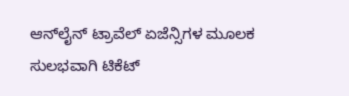ಆನ್‌ಲೈನ್ ಟ್ರಾವೆಲ್ ಏಜೆನ್ಸಿಗಳ ಮೂಲಕ ಸುಲಭವಾಗಿ ಟಿಕೆಟ್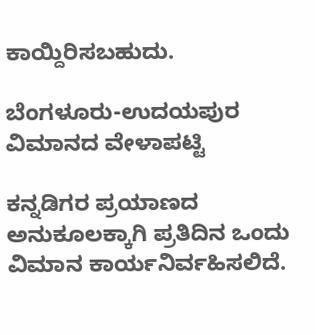ಕಾಯ್ದಿರಿಸಬಹುದು.

ಬೆಂಗಳೂರು-ಉದಯಪುರ ವಿಮಾನದ ವೇಳಾಪಟ್ಟಿ

ಕನ್ನಡಿಗರ ಪ್ರಯಾಣದ ಅನುಕೂಲಕ್ಕಾಗಿ ಪ್ರತಿದಿನ ಒಂದು ವಿಮಾನ ಕಾರ್ಯನಿರ್ವಹಿಸಲಿದೆ.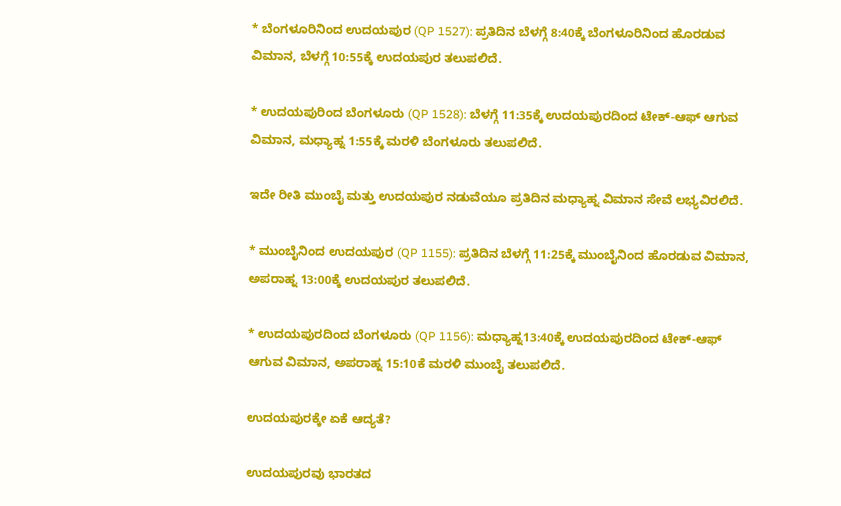* ಬೆಂಗಳೂರಿನಿಂದ ಉದಯಪುರ (QP 1527): ಪ್ರತಿದಿನ ಬೆಳಗ್ಗೆ 8:40ಕ್ಕೆ ಬೆಂಗಳೂರಿನಿಂದ ಹೊರಡುವ ವಿಮಾನ, ಬೆಳಗ್ಗೆ 10:55ಕ್ಕೆ ಉದಯಪುರ ತಲುಪಲಿದೆ.

* ಉದಯಪುರಿಂದ ಬೆಂಗಳೂರು (QP 1528): ಬೆಳಗ್ಗೆ 11:35ಕ್ಕೆ ಉದಯಪುರದಿಂದ ಟೇಕ್-ಆಫ್ ಆಗುವ ವಿಮಾನ, ಮಧ್ಯಾಹ್ನ 1:55ಕ್ಕೆ ಮರಳಿ ಬೆಂಗಳೂರು ತಲುಪಲಿದೆ.

ಇದೇ ರೀತಿ ಮುಂಬೈ ಮತ್ತು ಉದಯಪುರ ನಡುವೆಯೂ ಪ್ರತಿದಿನ ಮಧ್ಯಾಹ್ನ ವಿಮಾನ ಸೇವೆ ಲಭ್ಯವಿರಲಿದೆ.

* ಮುಂಬೈನಿಂದ ಉದಯಪುರ (QP 1155): ಪ್ರತಿದಿನ ಬೆಳಗ್ಗೆ 11:25ಕ್ಕೆ ಮುಂಬೈನಿಂದ ಹೊರಡುವ ವಿಮಾನ, ಅಪರಾಹ್ನ 13:00ಕ್ಕೆ ಉದಯಪುರ ತಲುಪಲಿದೆ.

* ಉದಯಪುರದಿಂದ ಬೆಂಗಳೂರು (QP 1156): ಮಧ್ಯಾಹ್ನ13:40ಕ್ಕೆ ಉದಯಪುರದಿಂದ ಟೇಕ್-ಆಫ್ ಆಗುವ ವಿಮಾನ, ಅಪರಾಹ್ನ 15:10ಕೆ ಮರಳಿ ಮುಂಬೈ ತಲುಪಲಿದೆ.

ಉದಯಪುರಕ್ಕೇ ಏಕೆ ಆದ್ಯತೆ?

ಉದಯಪುರವು ಭಾರತದ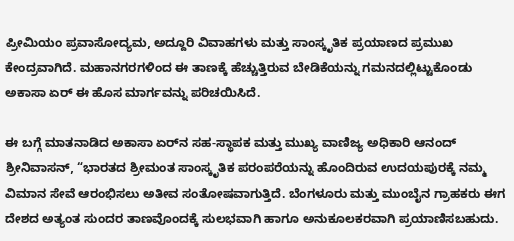ಪ್ರೀಮಿಯಂ ಪ್ರವಾಸೋದ್ಯಮ, ಅದ್ದೂರಿ ವಿವಾಹಗಳು ಮತ್ತು ಸಾಂಸ್ಕೃತಿಕ ಪ್ರಯಾಣದ ಪ್ರಮುಖ ಕೇಂದ್ರವಾಗಿದೆ. ಮಹಾನಗರಗಳಿಂದ ಈ ತಾಣಕ್ಕೆ ಹೆಚ್ಚುತ್ತಿರುವ ಬೇಡಿಕೆಯನ್ನು ಗಮನದಲ್ಲಿಟ್ಟುಕೊಂಡು ಅಕಾಸಾ ಏರ್ ಈ ಹೊಸ ಮಾರ್ಗವನ್ನು ಪರಿಚಯಿಸಿದೆ.

ಈ ಬಗ್ಗೆ ಮಾತನಾಡಿದ ಅಕಾಸಾ ಏರ್‌ನ ಸಹ-ಸ್ಥಾಪಕ ಮತ್ತು ಮುಖ್ಯ ವಾಣಿಜ್ಯ ಅಧಿಕಾರಿ ಆನಂದ್ ಶ್ರೀನಿವಾಸನ್, “ಭಾರತದ ಶ್ರೀಮಂತ ಸಾಂಸ್ಕೃತಿಕ ಪರಂಪರೆಯನ್ನು ಹೊಂದಿರುವ ಉದಯಪುರಕ್ಕೆ ನಮ್ಮ ವಿಮಾನ ಸೇವೆ ಆರಂಭಿಸಲು ಅತೀವ ಸಂತೋಷವಾಗುತ್ತಿದೆ. ಬೆಂಗಳೂರು ಮತ್ತು ಮುಂಬೈನ ಗ್ರಾಹಕರು ಈಗ ದೇಶದ ಅತ್ಯಂತ ಸುಂದರ ತಾಣವೊಂದಕ್ಕೆ ಸುಲಭವಾಗಿ ಹಾಗೂ ಅನುಕೂಲಕರವಾಗಿ ಪ್ರಯಾಣಿಸಬಹುದು.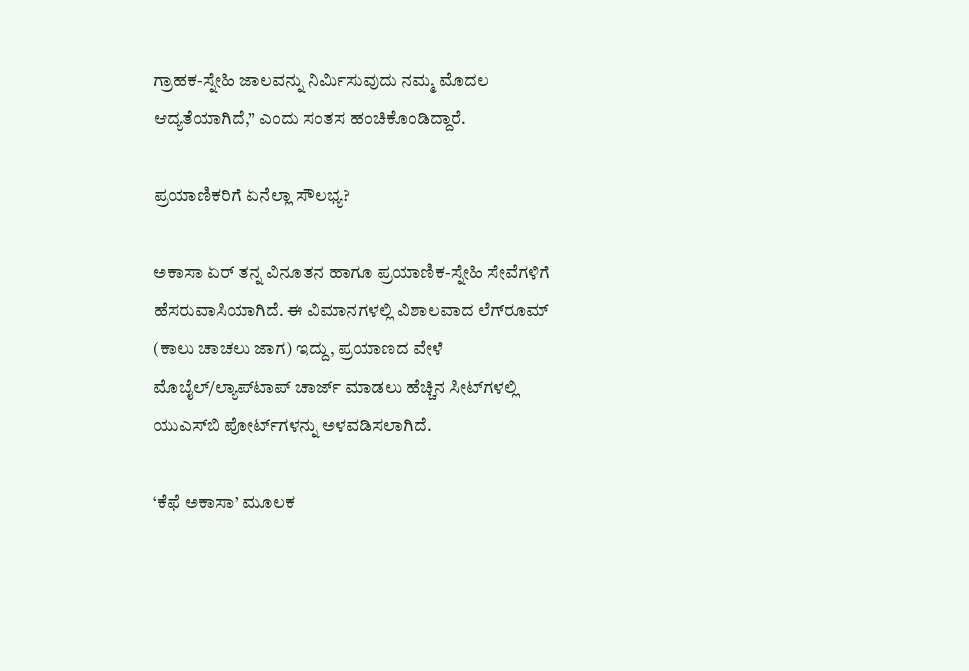ಗ್ರಾಹಕ-ಸ್ನೇಹಿ ಜಾಲವನ್ನು ನಿರ್ಮಿಸುವುದು ನಮ್ಮ ಮೊದಲ ಆದ್ಯತೆಯಾಗಿದೆ,” ಎಂದು ಸಂತಸ ಹಂಚಿಕೊಂಡಿದ್ದಾರೆ.

ಪ್ರಯಾಣಿಕರಿಗೆ ಏನೆಲ್ಲಾ ಸೌಲಭ್ಯ?

ಅಕಾಸಾ ಏರ್ ತನ್ನ ವಿನೂತನ ಹಾಗೂ ಪ್ರಯಾಣಿಕ-ಸ್ನೇಹಿ ಸೇವೆಗಳಿಗೆ ಹೆಸರುವಾಸಿಯಾಗಿದೆ. ಈ ವಿಮಾನಗಳಲ್ಲಿ ವಿಶಾಲವಾದ ಲೆಗ್‌ರೂಮ್ (ಕಾಲು ಚಾಚಲು ಜಾಗ) ಇದ್ದು, ಪ್ರಯಾಣದ ವೇಳೆ ಮೊಬೈಲ್/ಲ್ಯಾಪ್‌ಟಾಪ್ ಚಾರ್ಜ್ ಮಾಡಲು ಹೆಚ್ಚಿನ ಸೀಟ್‌ಗಳಲ್ಲಿ ಯುಎಸ್‌ಬಿ ಪೋರ್ಟ್‌ಗಳನ್ನು ಅಳವಡಿಸಲಾಗಿದೆ.

‘ಕೆಫೆ ಅಕಾಸಾ’ ಮೂಲಕ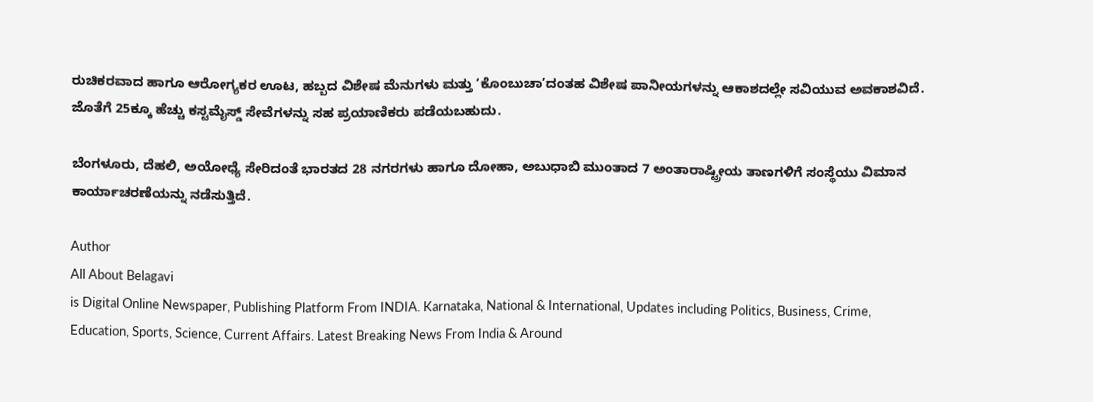ರುಚಿಕರವಾದ ಹಾಗೂ ಆರೋಗ್ಯಕರ ಊಟ, ಹಬ್ಬದ ವಿಶೇಷ ಮೆನುಗಳು ಮತ್ತು ‘ಕೊಂಬುಚಾ’ದಂತಹ ವಿಶೇಷ ಪಾನೀಯಗಳನ್ನು ಆಕಾಶದಲ್ಲೇ ಸವಿಯುವ ಅವಕಾಶವಿದೆ. ಜೊತೆಗೆ 25ಕ್ಕೂ ಹೆಚ್ಚು ಕಸ್ಟಮೈಸ್ಡ್ ಸೇವೆಗಳನ್ನು ಸಹ ಪ್ರಯಾಣಿಕರು ಪಡೆಯಬಹುದು.

ಬೆಂಗಳೂರು, ದೆಹಲಿ, ಅಯೋಧ್ಯೆ ಸೇರಿದಂತೆ ಭಾರತದ 28 ನಗರಗಳು ಹಾಗೂ ದೋಹಾ, ಅಬುಧಾಬಿ ಮುಂತಾದ 7 ಅಂತಾರಾಷ್ಟ್ರೀಯ ತಾಣಗಳಿಗೆ ಸಂಸ್ಥೆಯು ವಿಮಾನ ಕಾರ್ಯಾಚರಣೆಯನ್ನು ನಡೆಸುತ್ತಿದೆ.

Author
All About Belagavi
is Digital Online Newspaper, Publishing Platform From INDIA. Karnataka, National & International, Updates including Politics, Business, Crime, Education, Sports, Science, Current Affairs. Latest Breaking News From India & Around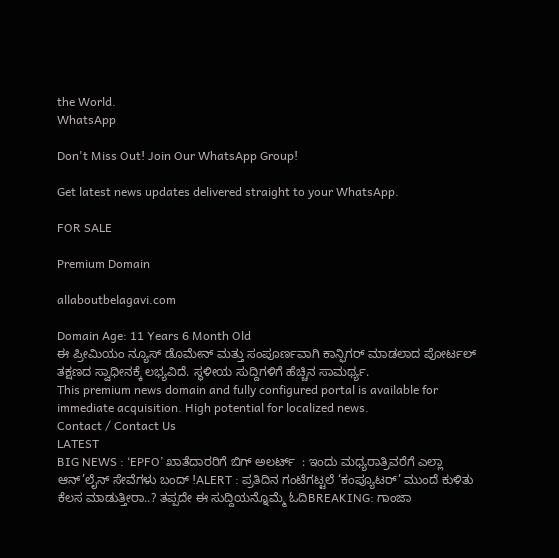the World.
WhatsApp

Don't Miss Out! Join Our WhatsApp Group!

Get latest news updates delivered straight to your WhatsApp.

FOR SALE

Premium Domain

allaboutbelagavi.com

Domain Age: 11 Years 6 Month Old
ಈ ಪ್ರೀಮಿಯಂ ನ್ಯೂಸ್ ಡೊಮೇನ್ ಮತ್ತು ಸಂಪೂರ್ಣವಾಗಿ ಕಾನ್ಫಿಗರ್ ಮಾಡಲಾದ ಪೋರ್ಟಲ್ ತಕ್ಷಣದ ಸ್ವಾಧೀನಕ್ಕೆ ಲಭ್ಯವಿದೆ. ಸ್ಥಳೀಯ ಸುದ್ದಿಗಳಿಗೆ ಹೆಚ್ಚಿನ ಸಾಮರ್ಥ್ಯ.
This premium news domain and fully configured portal is available for immediate acquisition. High potential for localized news.
Contact / Contact Us
LATEST
BIG NEWS : ‘EPFO’ ಖಾತೆದಾರರಿಗೆ ಬಿಗ್ ಅಲರ್ಟ್  : ಇಂದು ಮಧ್ಯರಾತ್ರಿವರೆಗೆ ಎಲ್ಲಾ ಆನ್’ಲೈನ್ ಸೇವೆಗಳು ಬಂದ್ !ALERT : ಪ್ರತಿದಿನ ಗಂಟೆಗಟ್ಟಲೆ ‘ಕಂಪ್ಯೂಟರ್’ ಮುಂದೆ ಕುಳಿತು ಕೆಲಸ ಮಾಡುತ್ತೀರಾ..? ತಪ್ಪದೇ ಈ ಸುದ್ದಿಯನ್ನೊಮ್ಮೆ ಓದಿBREAKING: ಗಾಂಜಾ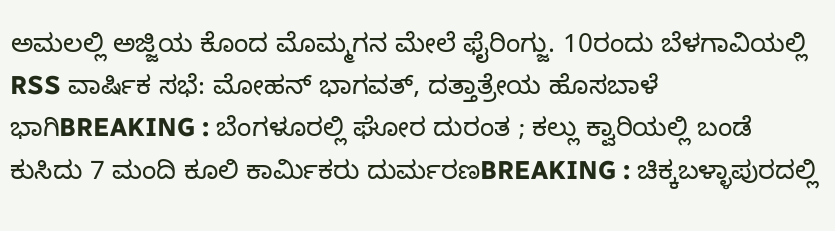ಅಮಲಲ್ಲಿ ಅಜ್ಜಿಯ ಕೊಂದ ಮೊಮ್ಮಗನ ಮೇಲೆ ಫೈರಿಂಗ್ಜು. 10ರಂದು ಬೆಳಗಾವಿಯಲ್ಲಿ RSS ವಾರ್ಷಿಕ ಸಭೆ: ಮೋಹನ್ ಭಾಗವತ್, ದತ್ತಾತ್ರೇಯ ಹೊಸಬಾಳೆ ಭಾಗಿBREAKING : ಬೆಂಗಳೂರಲ್ಲಿ ಘೋರ ದುರಂತ ; ಕಲ್ಲು ಕ್ವಾರಿಯಲ್ಲಿ ಬಂಡೆ ಕುಸಿದು 7 ಮಂದಿ ಕೂಲಿ ಕಾರ್ಮಿಕರು ದುರ್ಮರಣBREAKING : ಚಿಕ್ಕಬಳ್ಳಾಪುರದಲ್ಲಿ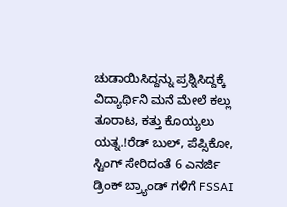ಚುಡಾಯಿಸಿದ್ದನ್ನು ಪ್ರಶ್ನಿಸಿದ್ದಕ್ಕೆ ವಿದ್ಯಾರ್ಥಿನಿ ಮನೆ ಮೇಲೆ ಕಲ್ಲು ತೂರಾಟ, ಕತ್ತು ಕೊಯ್ಯಲು ಯತ್ನ.!ರೆಡ್ ಬುಲ್, ಪೆಪ್ಸಿಕೋ, ಸ್ಟಿಂಗ್ ಸೇರಿದಂತೆ 6 ಎನರ್ಜಿ ಡ್ರಿಂಕ್ ಬ್ರ್ಯಾಂಡ್‌ ಗಳಿಗೆ FSSAI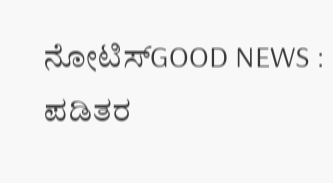ನೋಟಿಸ್GOOD NEWS : ಪಡಿತರ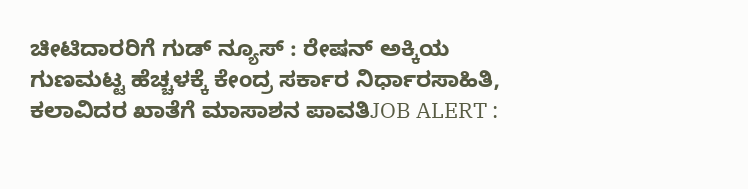ಚೀಟಿದಾರರಿಗೆ ಗುಡ್ ನ್ಯೂಸ್ : ರೇಷನ್ ಅಕ್ಕಿಯ ಗುಣಮಟ್ಟ ಹೆಚ್ಚಳಕ್ಕೆ ಕೇಂದ್ರ ಸರ್ಕಾರ ನಿರ್ಧಾರಸಾಹಿತಿ, ಕಲಾವಿದರ ಖಾತೆಗೆ ಮಾಸಾಶನ ಪಾವತಿJOB ALERT :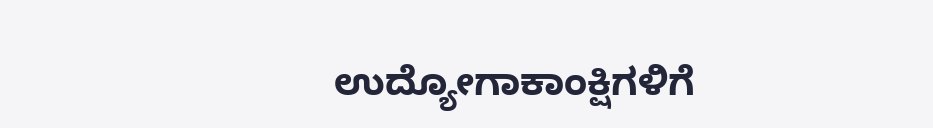ಉದ್ಯೋಗಾಕಾಂಕ್ಷಿಗಳಿಗೆ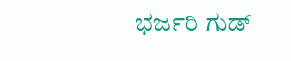ಭರ್ಜರಿ ಗುಡ್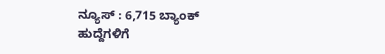ನ್ಯೂಸ್ : 6,715 ಬ್ಯಾಂಕ್ ಹುದ್ದೆಗಳಿಗೆ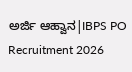ಅರ್ಜಿ ಆಹ್ವಾನ|IBPS PO Recruitment 2026